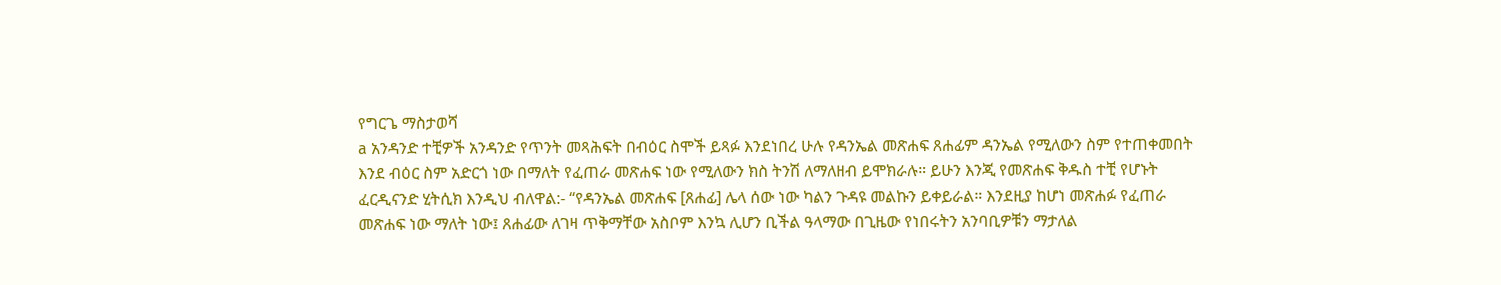የግርጌ ማስታወሻ
a አንዳንድ ተቺዎች አንዳንድ የጥንት መጻሕፍት በብዕር ስሞች ይጻፉ እንደነበረ ሁሉ የዳንኤል መጽሐፍ ጸሐፊም ዳንኤል የሚለውን ስም የተጠቀመበት እንደ ብዕር ስም አድርጎ ነው በማለት የፈጠራ መጽሐፍ ነው የሚለውን ክስ ትንሽ ለማለዘብ ይሞክራሉ። ይሁን እንጂ የመጽሐፍ ቅዱስ ተቺ የሆኑት ፈርዲናንድ ሂትሲክ እንዲህ ብለዋል:- “የዳንኤል መጽሐፍ [ጸሐፊ] ሌላ ሰው ነው ካልን ጉዳዩ መልኩን ይቀይራል። እንደዚያ ከሆነ መጽሐፉ የፈጠራ መጽሐፍ ነው ማለት ነው፤ ጸሐፊው ለገዛ ጥቅማቸው አስቦም እንኳ ሊሆን ቢችል ዓላማው በጊዜው የነበሩትን አንባቢዎቹን ማታለል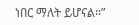ነበር ማለት ይሆናል።”